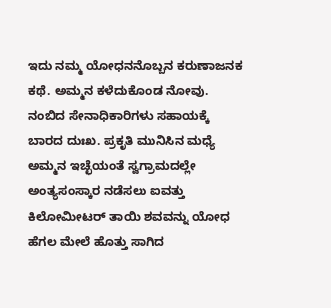ಇದು ನಮ್ಮ ಯೋಧನನೊಬ್ಬನ ಕರುಣಾಜನಕ ಕಥೆ. ಅಮ್ಮನ ಕಳೆದುಕೊಂಡ ನೋವು. ನಂಬಿದ ಸೇನಾಧಿಕಾರಿಗಳು ಸಹಾಯಕ್ಕೆ ಬಾರದ ದುಃಖ. ಪ್ರಕೃತಿ ಮುನಿಸಿನ ಮಧ್ಯೆ ಅಮ್ಮನ ಇಚ್ಛೆಯಂತೆ ಸ್ವಗ್ರಾಮದಲ್ಲೇ ಅಂತ್ಯಸಂಸ್ಕಾರ ನಡೆಸಲು ಐವತ್ತು ಕಿಲೋಮೀಟರ್ ತಾಯಿ ಶವವನ್ನು ಯೋಧ ಹೆಗಲ ಮೇಲೆ ಹೊತ್ತು ಸಾಗಿದ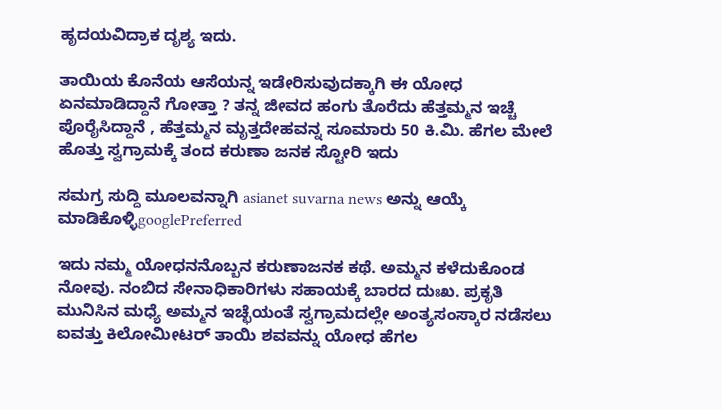ಹೃದಯವಿದ್ರಾಕ ದೃಶ್ಯ ಇದು.

ತಾಯಿಯ ಕೊನೆಯ ಆಸೆಯನ್ನ ಇಡೇರಿಸುವುದಕ್ಕಾಗಿ ಈ ಯೋಧ ಏನಮಾಡಿದ್ದಾನೆ ಗೋತ್ತಾ ? ತನ್ನ ಜೀವದ ಹಂಗು ತೊರೆದು ಹೆತ್ತಮ್ಮನ ಇಚ್ಚೆ ಪೊರೈಸಿದ್ದಾನೆ , ಹೆತ್ತಮ್ಮನ ಮೃತ್ತದೇಹವನ್ನ ಸೂಮಾರು 50 ಕಿ.ಮಿ. ಹೆಗಲ ಮೇಲೆ ಹೊತ್ತು ಸ್ವಗ್ರಾಮಕ್ಕೆ ತಂದ ಕರುಣಾ ಜನಕ ಸ್ಟೋರಿ ಇದು

ಸಮಗ್ರ ಸುದ್ದಿ ಮೂಲವನ್ನಾಗಿ asianet suvarna news ಅನ್ನು ಆಯ್ಕೆ ಮಾಡಿಕೊಳ್ಳಿgooglePreferred

ಇದು ನಮ್ಮ ಯೋಧನನೊಬ್ಬನ ಕರುಣಾಜನಕ ಕಥೆ. ಅಮ್ಮನ ಕಳೆದುಕೊಂಡ ನೋವು. ನಂಬಿದ ಸೇನಾಧಿಕಾರಿಗಳು ಸಹಾಯಕ್ಕೆ ಬಾರದ ದುಃಖ. ಪ್ರಕೃತಿ ಮುನಿಸಿನ ಮಧ್ಯೆ ಅಮ್ಮನ ಇಚ್ಛೆಯಂತೆ ಸ್ವಗ್ರಾಮದಲ್ಲೇ ಅಂತ್ಯಸಂಸ್ಕಾರ ನಡೆಸಲು ಐವತ್ತು ಕಿಲೋಮೀಟರ್ ತಾಯಿ ಶವವನ್ನು ಯೋಧ ಹೆಗಲ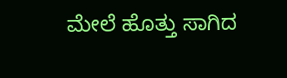ಮೇಲೆ ಹೊತ್ತು ಸಾಗಿದ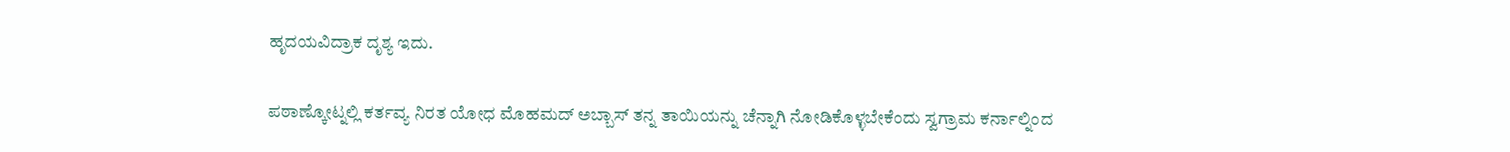ಹೃದಯವಿದ್ರಾಕ ದೃಶ್ಯ ಇದು.

ಪಠಾಣ್ಕೋಟ್ನಲ್ಲಿ ಕರ್ತವ್ಯ ನಿರತ ಯೋಧ ಮೊಹಮದ್‌ ಅಬ್ಬಾಸ್‌ ತನ್ನ ತಾಯಿಯನ್ನು ಚೆನ್ನಾಗಿ ನೋಡಿಕೊಳ್ಳಬೇಕೆಂದು ಸ್ವಗ್ರಾಮ ಕರ್ನಾಲ್ನಿಂದ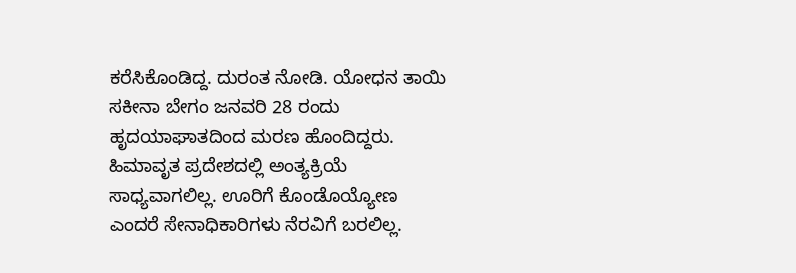ಕರೆಸಿಕೊಂಡಿದ್ದ. ದುರಂತ ನೋಡಿ. ಯೋಧನ ತಾಯಿ ಸಕೀನಾ ಬೇಗಂ ಜನವರಿ 28 ರಂದು ಹೃದಯಾಘಾತದಿಂದ ಮರಣ ಹೊಂದಿದ್ದರು. ಹಿಮಾವೃತ ಪ್ರದೇಶದಲ್ಲಿ ಅಂತ್ಯಕ್ರಿಯೆ ಸಾಧ್ಯವಾಗಲಿಲ್ಲ. ಊರಿಗೆ ಕೊಂಡೊಯ್ಯೋಣ ಎಂದರೆ ಸೇನಾಧಿಕಾರಿಗಳು ನೆರವಿಗೆ ಬರಲಿಲ್ಲ.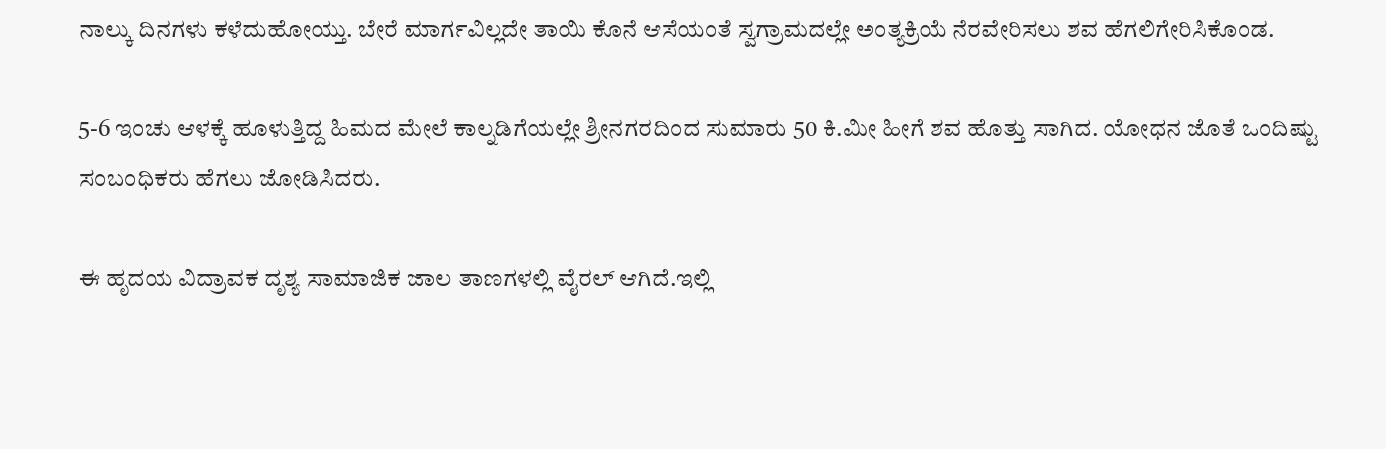ನಾಲ್ಕು ದಿನಗಳು ಕಳೆದುಹೋಯ್ತು. ಬೇರೆ ಮಾರ್ಗವಿಲ್ಲದೇ ತಾಯಿ ಕೊನೆ ಆಸೆಯಂತೆ ಸ್ವಗ್ರಾಮದಲ್ಲೇ ಅಂತ್ಯಕ್ರಿಯೆ ನೆರವೇರಿಸಲು ಶವ ಹೆಗಲಿಗೇರಿಸಿಕೊಂಡ.

5-6 ಇಂಚು ಆಳಕ್ಕೆ ಹೂಳುತ್ತಿದ್ದ ಹಿಮದ ಮೇಲೆ ಕಾಲ್ನಡಿಗೆಯಲ್ಲೇ ಶ್ರೀನಗರದಿಂದ ಸುಮಾರು 50 ಕಿ.ಮೀ ಹೀಗೆ ಶವ ಹೊತ್ತು ಸಾಗಿದ. ಯೋಧನ ಜೊತೆ ಒಂದಿಷ್ಟು ಸಂಬಂಧಿಕರು ಹೆಗಲು ಜೋಡಿಸಿದರು.

ಈ ಹೃದಯ ವಿದ್ರಾವಕ ದೃಶ್ಯ ಸಾಮಾಜಿಕ ಜಾಲ ತಾಣಗಳಲ್ಲಿ ವೈರಲ್ ಆಗಿದೆ.ಇಲ್ಲಿ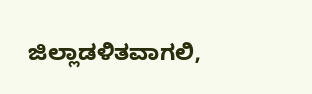ಜಿಲ್ಲಾಡಳಿತವಾಗಲಿ,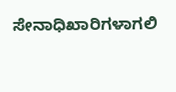ಸೇನಾಧಿಖಾರಿಗಳಾಗಲಿ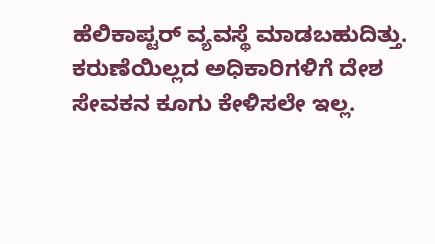ಹೆಲಿಕಾಪ್ಟರ್ ವ್ಯವಸ್ಥೆ ಮಾಡಬಹುದಿತ್ತು. ಕರುಣೆಯಿಲ್ಲದ ಅಧಿಕಾರಿಗಳಿಗೆ ದೇಶ ಸೇವಕನ ಕೂಗು ಕೇಳಿಸಲೇ ಇಲ್ಲ.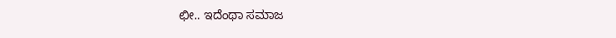ಛೀ.. ಇದೆಂಥಾ ಸಮಾಜ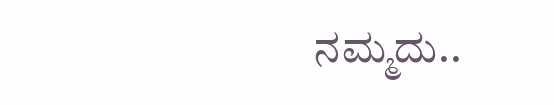ನಮ್ಮದು..